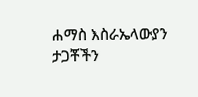ሐማስ እስራኤላውያን ታጋቾችን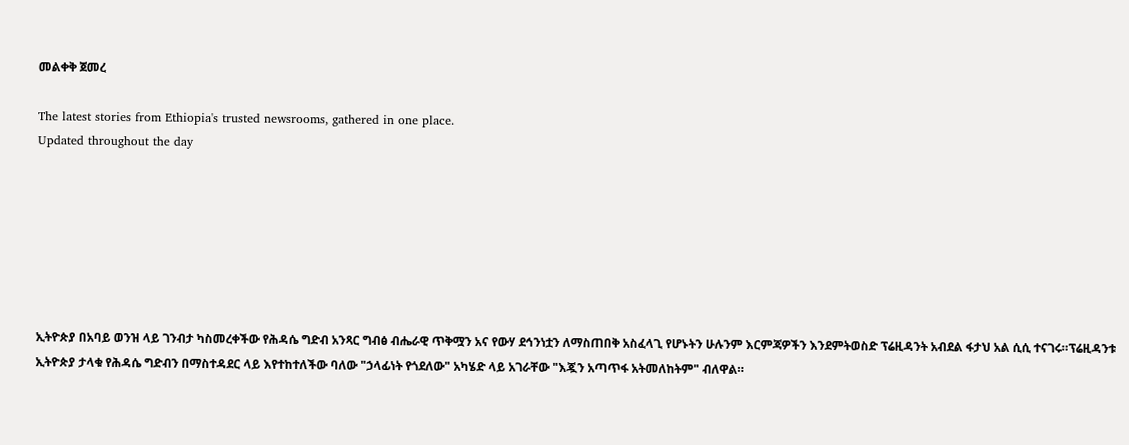መልቀቅ ጀመረ

The latest stories from Ethiopia's trusted newsrooms, gathered in one place.
Updated throughout the day







ኢትዮጵያ በአባይ ወንዝ ላይ ገንብታ ካስመረቀችው የሕዳሴ ግድብ አንጻር ግብፅ ብሔራዊ ጥቅሟን አና የውሃ ደኅንነቷን ለማስጠበቅ አስፈላጊ የሆኑትን ሁሉንም እርምጃዎችን እንደምትወስድ ፕሬዚዳንት አብደል ፋታህ አል ሲሲ ተናገሩ።ፕሬዚዳንቱ ኢትዮጵያ ታላቁ የሕዳሴ ግድብን በማስተዳደር ላይ እየተከተለችው ባለው "ኃላፊነት የጎደለው" አካሄድ ላይ አገራቸው "እጇን አጣጥፋ አትመለከትም" ብለዋል።